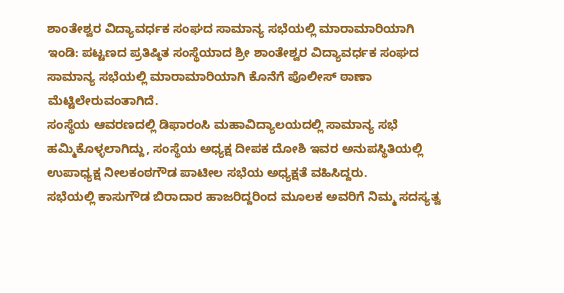ಶಾಂತೇಶ್ವರ ವಿದ್ಯಾವರ್ಧಕ ಸಂಘದ ಸಾಮಾನ್ಯ ಸಭೆಯಲ್ಲಿ ಮಾರಾಮಾರಿಯಾಗಿ
ಇಂಡಿ: ಪಟ್ಟಣದ ಪ್ರತಿಷ್ಠಿತ ಸಂಸ್ಥೆಯಾದ ಶ್ರೀ ಶಾಂತೇಶ್ವರ ವಿದ್ಯಾವರ್ಧಕ ಸಂಘದ ಸಾಮಾನ್ಯ ಸಭೆಯಲ್ಲಿ ಮಾರಾಮಾರಿಯಾಗಿ ಕೊನೆಗೆ ಪೊಲೀಸ್ ಠಾಣಾ ಮೆಟ್ಟಿಲೇರುವಂತಾಗಿದೆ.
ಸಂಸ್ಥೆಯ ಆವರಣದಲ್ಲಿ ಡಿಫಾರಂಸಿ ಮಹಾವಿದ್ಯಾಲಯದಲ್ಲಿ ಸಾಮಾನ್ಯ ಸಭೆ ಹಮ್ಮಿಕೊಳ್ಳಲಾಗಿದ್ದು, ಸಂಸ್ಥೆಯ ಅಧ್ಯಕ್ಷ ದೀಪಕ ದೋಶಿ ಇವರ ಅನುಪಸ್ಥಿತಿಯಲ್ಲಿ ಉಪಾಧ್ಯಕ್ಷ ನೀಲಕಂಠಗೌಡ ಪಾಟೀಲ ಸಭೆಯ ಅಧ್ಯಕ್ಷತೆ ವಹಿಸಿದ್ದರು.
ಸಭೆಯಲ್ಲಿ ಕಾಸುಗೌಡ ಬಿರಾದಾರ ಹಾಜರಿದ್ದರಿಂದ ಮೂಲಕ ಅವರಿಗೆ ನಿಮ್ಮ ಸದಸ್ಯತ್ವ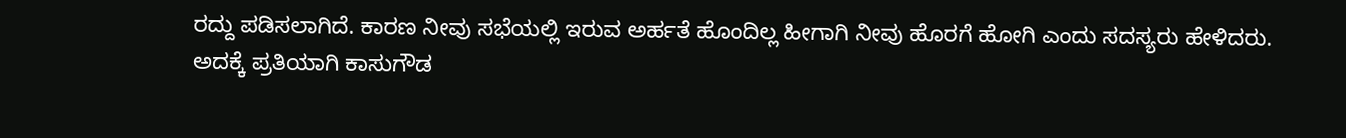ರದ್ದು ಪಡಿಸಲಾಗಿದೆ. ಕಾರಣ ನೀವು ಸಭೆಯಲ್ಲಿ ಇರುವ ಅರ್ಹತೆ ಹೊಂದಿಲ್ಲ ಹೀಗಾಗಿ ನೀವು ಹೊರಗೆ ಹೋಗಿ ಎಂದು ಸದಸ್ಯರು ಹೇಳಿದರು.
ಅದಕ್ಕೆ ಪ್ರತಿಯಾಗಿ ಕಾಸುಗೌಡ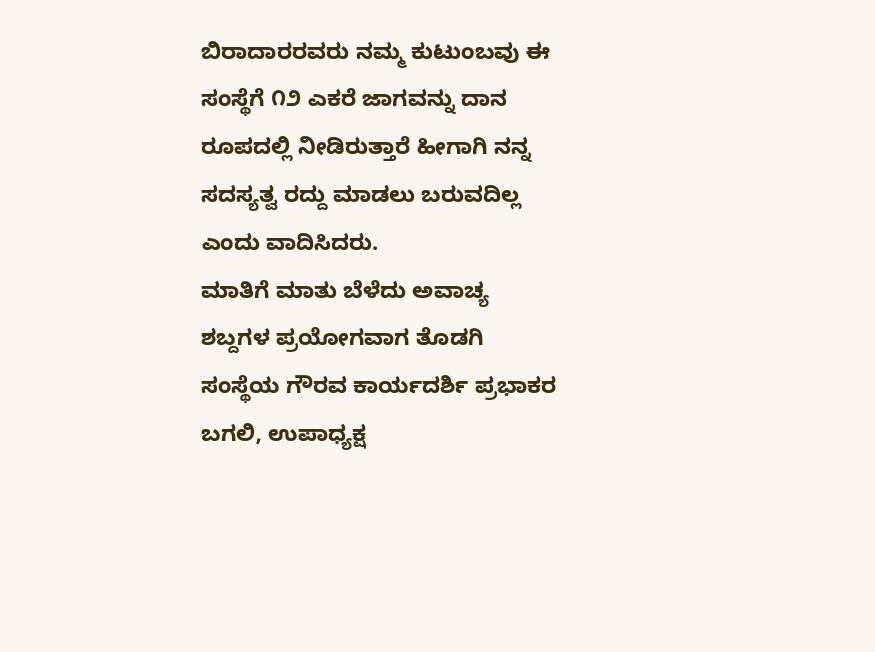ಬಿರಾದಾರರವರು ನಮ್ಮ ಕುಟುಂಬವು ಈ ಸಂಸ್ಥೆಗೆ ೧೨ ಎಕರೆ ಜಾಗವನ್ನು ದಾನ ರೂಪದಲ್ಲಿ ನೀಡಿರುತ್ತಾರೆ ಹೀಗಾಗಿ ನನ್ನ ಸದಸ್ಯತ್ವ ರದ್ದು ಮಾಡಲು ಬರುವದಿಲ್ಲ ಎಂದು ವಾದಿಸಿದರು.
ಮಾತಿಗೆ ಮಾತು ಬೆಳೆದು ಅವಾಚ್ಯ ಶಬ್ದಗಳ ಪ್ರಯೋಗವಾಗ ತೊಡಗಿ ಸಂಸ್ಥೆಯ ಗೌರವ ಕಾರ್ಯದರ್ಶಿ ಪ್ರಭಾಕರ ಬಗಲಿ, ಉಪಾಧ್ಯಕ್ಷ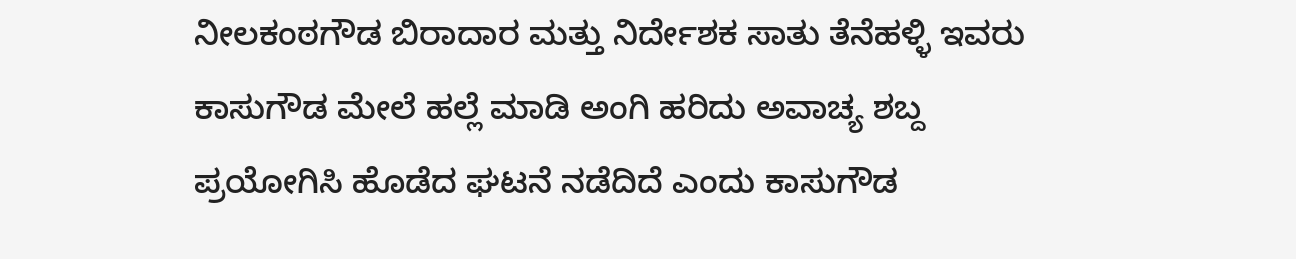ನೀಲಕಂಠಗೌಡ ಬಿರಾದಾರ ಮತ್ತು ನಿರ್ದೇಶಕ ಸಾತು ತೆನೆಹಳ್ಳಿ ಇವರು ಕಾಸುಗೌಡ ಮೇಲೆ ಹಲ್ಲೆ ಮಾಡಿ ಅಂಗಿ ಹರಿದು ಅವಾಚ್ಯ ಶಬ್ದ ಪ್ರಯೋಗಿಸಿ ಹೊಡೆದ ಘಟನೆ ನಡೆದಿದೆ ಎಂದು ಕಾಸುಗೌಡ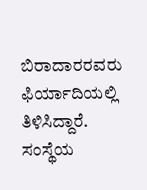ಬಿರಾದಾರರವರು ಫಿರ್ಯಾದಿಯಲ್ಲಿ ತಿಳಿಸಿದ್ದಾರೆ.
ಸಂಸ್ಥೆಯ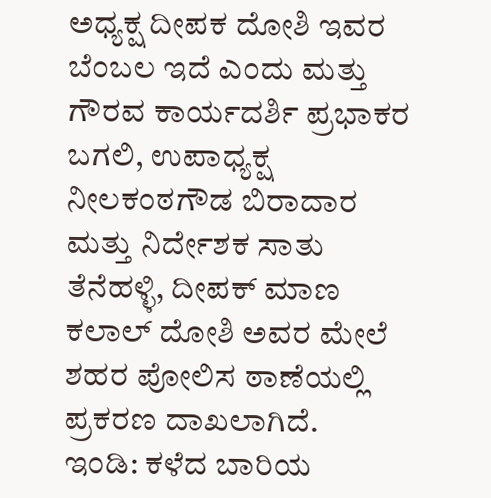ಅಧ್ಯಕ್ಷ ದೀಪಕ ದೋಶಿ ಇವರ ಬೆಂಬಲ ಇದೆ ಎಂದು ಮತ್ತು ಗೌರವ ಕಾರ್ಯದರ್ಶಿ ಪ್ರಭಾಕರ ಬಗಲಿ, ಉಪಾಧ್ಯಕ್ಷ ನೀಲಕಂಠಗೌಡ ಬಿರಾದಾರ ಮತ್ತು ನಿರ್ದೇಶಕ ಸಾತು ತೆನೆಹಳ್ಳಿ, ದೀಪಕ್ ಮಾಣ ಕಲಾಲ್ ದೋಶಿ ಅವರ ಮೇಲೆ ಶಹರ ಪೋಲಿಸ ಠಾಣೆಯಲ್ಲಿ ಪ್ರಕರಣ ದಾಖಲಾಗಿದೆ.
ಇಂಡಿ: ಕಳೆದ ಬಾರಿಯ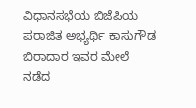ವಿಧಾನಸಭೆಯ ಬಿಜೆಪಿಯ ಪರಾಜಿತ ಅಭ್ಯರ್ಥಿ ಕಾಸುಗೌಡ ಬಿರಾದಾರ ಇವರ ಮೇಲೆ ನಡೆದ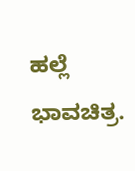ಹಲ್ಲೆ ಭಾವಚಿತ್ರ.